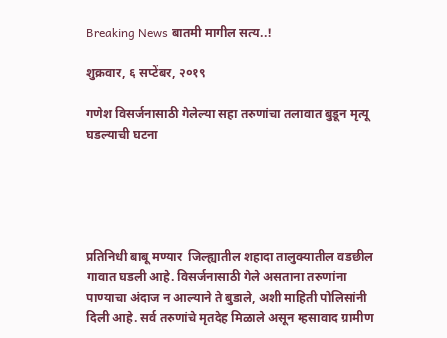Breaking News बातमी मागील सत्य..!

शुक्रवार, ६ सप्टेंबर, २०१९

गणेश विसर्जनासाठी गेलेल्या सहा तरुणांचा तलावात बुडून मृत्यू घडल्याची घटना





प्रतिनिधी बाबू मण्यार  जिल्ह्यातील शहादा तालुक्यातील वडछील गावात घडली आहे. विसर्जनासाठी गेले असताना तरुणांना पाण्याचा अंदाज न आल्याने ते बुडाले, अशी माहिती पोलिसांनी दिली आहे. सर्व तरुणांचे मृतदेह मिळाले असून म्हसावाद ग्रामीण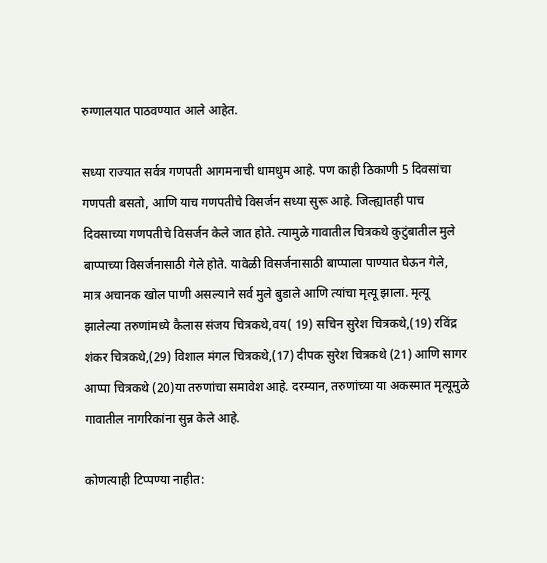रुग्णालयात पाठवण्यात आले आहेत.

सध्या राज्यात सर्वत्र गणपती आगमनाची धामधुम आहे. पण काही ठिकाणी 5 दिवसांचा गणपती बसतो, आणि याच गणपतीचे विसर्जन सध्या सुरू आहे. जिल्ह्यातही पाच दिवसाच्या गणपतीचे विसर्जन केले जात होते. त्यामुळे गावातील चित्रकथे कुटुंबातील मुले बाप्पाच्या विसर्जनासाठी गेले होते. यावेळी विसर्जनासाठी बाप्पाला पाण्यात घेऊन गेले, मात्र अचानक खोल पाणी असल्याने सर्व मुले बुडाले आणि त्यांचा मृत्यू झाला. मृत्यू झालेल्या तरुणांमध्ये कैलास संजय चित्रकथे,वय( 19) सचिन सुरेश चित्रकथे,(19) रविंद्र शंकर चित्रकथे,(29) विशाल मंगल चित्रकथे,(17) दीपक सुरेश चित्रकथे (21) आणि सागर आप्पा चित्रकथे (20)या तरुणांचा समावेश आहे. दरम्यान, तरुणांच्या या अकस्मात मृत्यूमुळे गावातील नागरिकांना सुन्न केले आहे.

कोणत्याही टिप्पण्‍या नाहीत: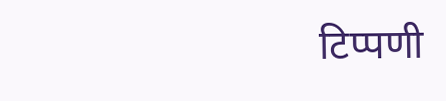टिप्पणी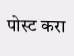पोस्ट करा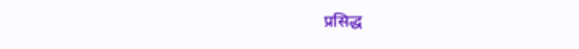प्रसिद्ध